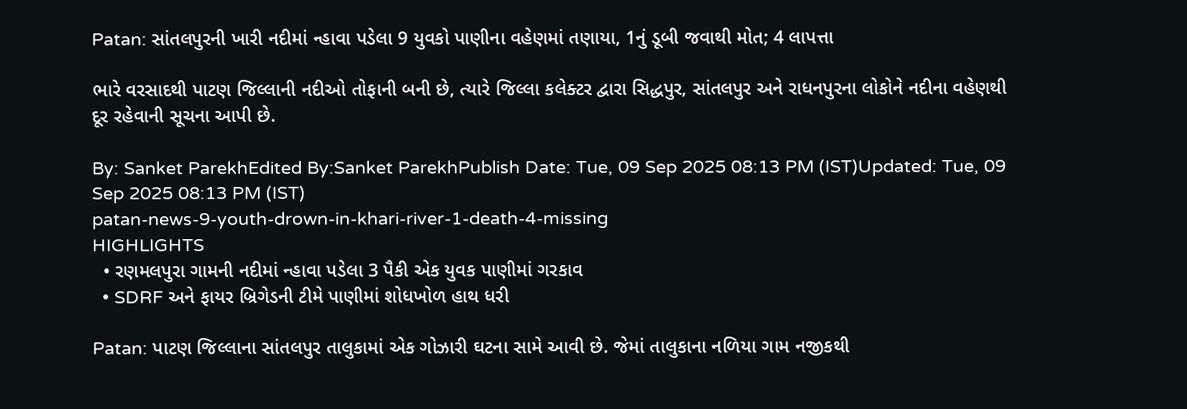Patan: સાંતલપુરની ખારી નદીમાં ન્હાવા પડેલા 9 યુવકો પાણીના વહેણમાં તણાયા, 1નું ડૂબી જવાથી મોત; 4 લાપત્તા

ભારે વરસાદથી પાટણ જિલ્લાની નદીઓ તોફાની બની છે, ત્યારે જિલ્લા કલેક્ટર દ્વારા સિદ્ધપુર, સાંતલપુર અને રાધનપુરના લોકોને નદીના વહેણથી દૂર રહેવાની સૂચના આપી છે.

By: Sanket ParekhEdited By:Sanket ParekhPublish Date: Tue, 09 Sep 2025 08:13 PM (IST)Updated: Tue, 09 Sep 2025 08:13 PM (IST)
patan-news-9-youth-drown-in-khari-river-1-death-4-missing
HIGHLIGHTS
  • રણમલપુરા ગામની નદીમાં ન્હાવા પડેલા 3 પૈકી એક યુવક પાણીમાં ગરકાવ
  • SDRF અને ફાયર બ્રિગેડની ટીમે પાણીમાં શોધખોળ હાથ ધરી

Patan: પાટણ જિલ્લાના સાંતલપુર તાલુકામાં એક ગોઝારી ઘટના સામે આવી છે. જેમાં તાલુકાના નળિયા ગામ નજીકથી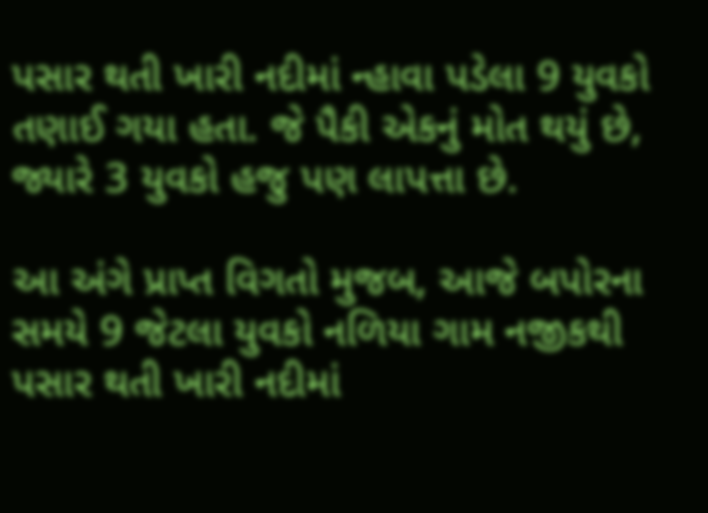પસાર થતી ખારી નદીમાં ન્હાવા પડેલા 9 યુવકો તણાઈ ગયા હતા. જે પૈકી એકનું મોત થયું છે, જ્યારે 3 યુવકો હજુ પણ લાપત્તા છે.

આ અંગે પ્રાપ્ત વિગતો મુજબ, આજે બપોરના સમયે 9 જેટલા યુવકો નળિયા ગામ નજીકથી પસાર થતી ખારી નદીમાં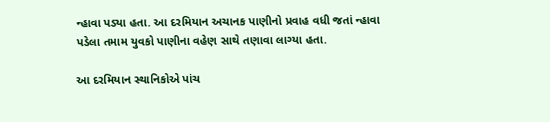ન્હાવા પડ્યા હતા. આ દરમિયાન અચાનક પાણીનો પ્રવાહ વધી જતાં ન્હાવા પડેલા તમામ યુવકો પાણીના વહેણ સાથે તણાવા લાગ્યા હતા.

આ દરમિયાન સ્થાનિકોએ પાંચ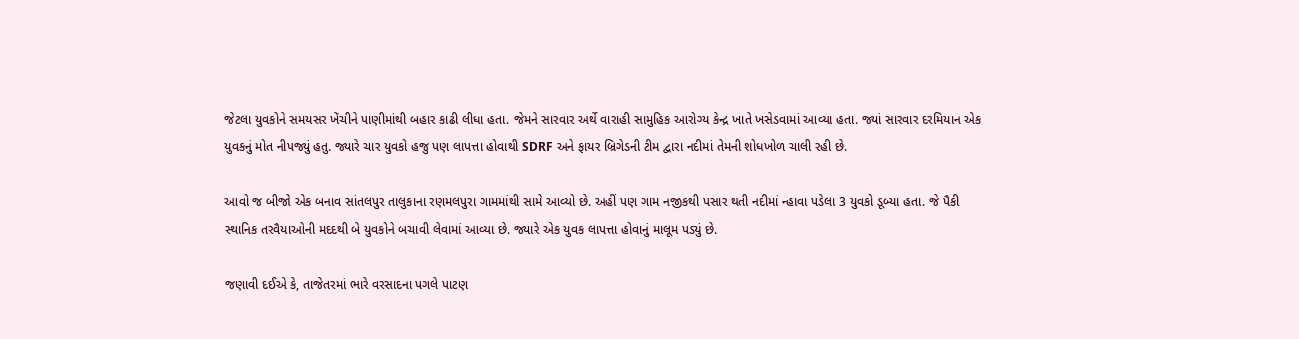જેટલા યુવકોને સમયસર ખેંચીને પાણીમાંથી બહાર કાઢી લીધા હતા. જેમને સારવાર અર્થે વારાહી સામુહિક આરોગ્ય કેન્દ્ર ખાતે ખસેડવામાં આવ્યા હતા. જ્યાં સારવાર દરમિયાન એક યુવકનું મોત નીપજ્યું હતુ. જ્યારે ચાર યુવકો હજુ પણ લાપત્તા હોવાથી SDRF અને ફાયર બ્રિગેડની ટીમ દ્વારા નદીમાં તેમની શોધખોળ ચાલી રહી છે.

આવો જ બીજો એક બનાવ સાંતલપુર તાલુકાના રણમલપુરા ગામમાંથી સામે આવ્યો છે. અહીં પણ ગામ નજીકથી પસાર થતી નદીમાં ન્હાવા પડેલા 3 યુવકો ડૂબ્યા હતા. જે પૈકી સ્થાનિક તરવૈયાઓની મદદથી બે યુવકોને બચાવી લેવામાં આવ્યા છે. જ્યારે એક યુવક લાપત્તા હોવાનું માલૂમ પડ્યું છે.

જણાવી દઈએ કે, તાજેતરમાં ભારે વરસાદના પગલે પાટણ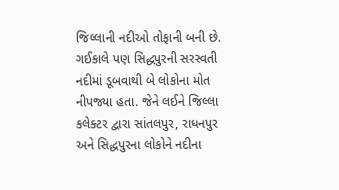જિલ્લાની નદીઓ તોફાની બની છે. ગઈકાલે પણ સિદ્ધપુરની સરસ્વતી નદીમાં ડૂબવાથી બે લોકોના મોત નીપજ્યા હતા. જેને લઈને જિલ્લા કલેક્ટર દ્વારા સાંતલપુર, રાધનપુર અને સિદ્ધપુરના લોકોને નદીના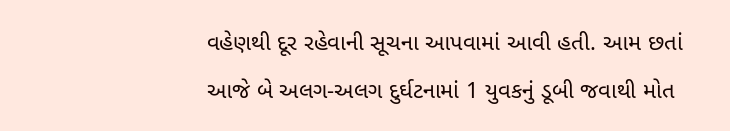વહેણથી દૂર રહેવાની સૂચના આપવામાં આવી હતી. આમ છતાં આજે બે અલગ-અલગ દુર્ઘટનામાં 1 યુવકનું ડૂબી જવાથી મોત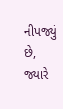નીપજ્યું છે, જ્યારે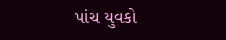પાંચ યુવકો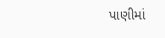પાણીમાં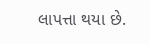લાપત્તા થયા છે.